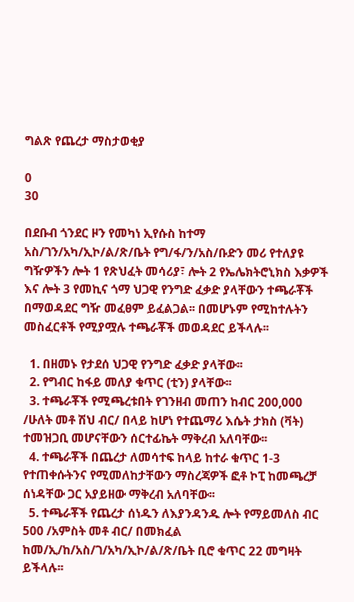ግልጽ የጨረታ ማስታወቂያ

0
30

በደቡብ ጎንደር ዞን የመካነ ኢየሱስ ከተማ አስ/ገን/አካ/ኢኮ/ል/ጽ/ቤት የግ/ፋ/ን/አስ/ቡድን መሪ የተለያዩ ግዥዎችን ሎት 1 የጽህፈት መሳሪያ፣ ሎት 2 የኤሌክትሮኒክስ እቃዎች እና ሎት 3 የመኪና ጎማ ህጋዊ የንግድ ፈቃድ ያላቸውን ተጫራቾች በማወዳደር ግዥ መፈፀም ይፈልጋል፡፡ በመሆኑም የሚከተሉትን መስፈርቶች የሚያሟሉ ተጫራቾች መወዳደር ይችላሉ፡፡

  1. በዘመኑ የታደሰ ህጋዊ የንግድ ፈቃድ ያላቸው፡፡
  2. የግብር ከፋይ መለያ ቁጥር (ቲን) ያላቸው፡፡
  3. ተጫራቾች የሚጫረቱበት የገንዘብ መጠን ከብር 200,000 /ሁለት መቶ ሽህ ብር/ በላይ ከሆነ የተጨማሪ እሴት ታክስ (ቫት) ተመዝጋቢ መሆናቸውን ሰርተፊኬት ማቅረብ አለባቸው፡፡
  4. ተጫራቾች በጨረታ ለመሳተፍ ከላይ ከተራ ቁጥር 1-3 የተጠቀሱትንና የሚመለከታቸውን ማስረጃዎች ፎቶ ኮፒ ከመጫረቻ ሰነዳቸው ጋር አያይዘው ማቅረብ አለባቸው፡፡
  5. ተጫራቾች የጨረታ ሰነዱን ለእያንዳንዱ ሎት የማይመለስ ብር 500 /አምስት መቶ ብር/ በመክፈል ከመ/ኢ/ከ/አስ/ገ/አካ/ኢኮ/ል/ጽ/ቤት ቢሮ ቁጥር 22 መግዛት ይችላሉ፡፡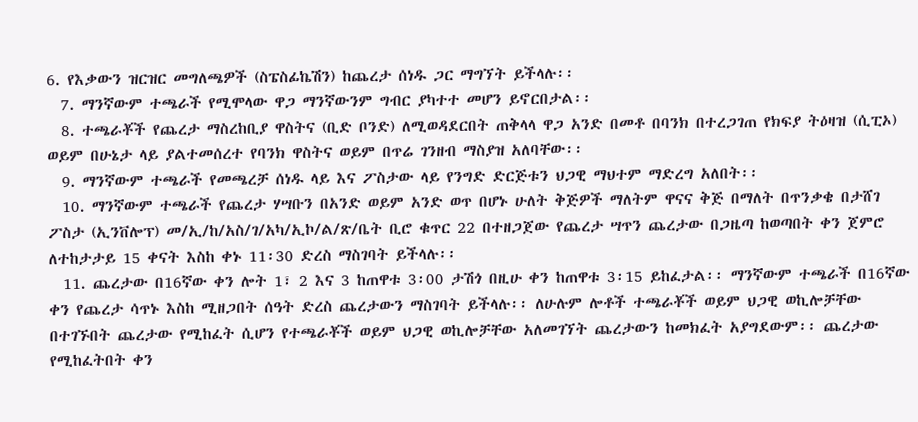6. የእቃውን ዝርዝር መግለጫዎች (ስፔስፊኬሽን) ከጨረታ ሰነዱ ጋር ማግኘት ይችላሉ፡፡
  7. ማንኛውም ተጫራች የሚሞላው ዋጋ ማንኛውንም ግብር ያካተተ መሆን ይኖርበታል፡፡
  8. ተጫራቾች የጨረታ ማስረከቢያ ዋስትና (ቢድ ቦንድ) ለሚወዳደርበት ጠቅላላ ዋጋ አንድ በመቶ በባንክ በተረጋገጠ የክፍያ ትዕዛዝ (ሲፒኦ) ወይም በሁኔታ ላይ ያልተመሰረተ የባንክ ዋስትና ወይም በጥሬ ገንዘብ ማስያዝ አለባቸው፡፡
  9. ማንኛውም ተጫራች የመጫረቻ ሰነዱ ላይ እና ፖስታው ላይ የንግድ ድርጅቱን ህጋዊ ማህተም ማድረግ አለበት፡፡
  10. ማንኛውም ተጫራች የጨረታ ሃሣቡን በአንድ ወይም አንድ ወጥ በሆኑ ሁለት ቅጅዎች ማለትም ዋናና ቅጅ በማለት በጥንቃቄ በታሸገ ፖስታ (ኢንቨሎፕ) መ/ኢ/ከ/አስ/ገ/አካ/ኢኮ/ል/ጽ/ቤት ቢሮ ቁጥር 22 በተዘጋጀው የጨረታ ሣጥን ጨረታው በጋዜጣ ከወጣበት ቀን ጀምሮ ለተከታታይ 15 ቀናት እስከ ቀኑ 11፡30 ድረስ ማስገባት ይችላሉ፡፡
  11. ጨረታው በ16ኛው ቀን ሎት 1፣ 2 እና 3 ከጠዋቱ 3፡00 ታሽጎ በዚሁ ቀን ከጠዋቱ 3፡15 ይከፈታል፡፡ ማንኛውም ተጫራች በ16ኛው ቀን የጨረታ ሳጥኑ እስከ ሚዘጋበት ሰዓት ድረስ ጨረታውን ማስገባት ይችላሉ፡፡ ለሁሉም ሎቶች ተጫራቾች ወይም ህጋዊ ወኪሎቻቸው በተገኙበት ጨረታው የሚከፈት ሲሆን የተጫራቾች ወይም ህጋዊ ወኪሎቻቸው አለመገኘት ጨረታውን ከመክፈት አያግደውም፡፡ ጨረታው የሚከፈትበት ቀን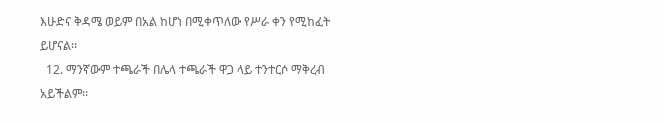እሁድና ቅዳሜ ወይም በአል ከሆነ በሚቀጥለው የሥራ ቀን የሚከፈት ይሆናል፡፡
  12. ማንኛውም ተጫራች በሌላ ተጫራች ዋጋ ላይ ተንተርሶ ማቅረብ አይችልም፡፡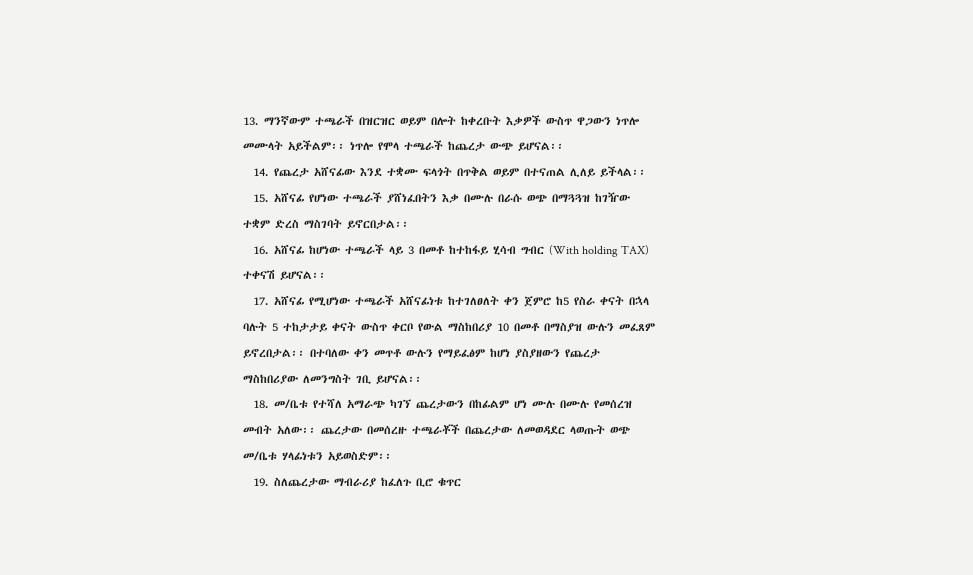13. ማንኛውም ተጫራች በዝርዝር ወይም በሎት ከቀረቡት እቃዎች ውስጥ ዋጋውን ነጥሎ መሙላት አይችልም፡፡ ነጥሎ የሞላ ተጫራች ከጨረታ ውጭ ይሆናል፡፡
  14. የጨረታ አሸናፊው እንደ ተቋሙ ፍላጎት በጥቅል ወይም በተናጠል ሊለይ ይችላል፡፡
  15. አሸናፊ የሆነው ተጫራች ያሸነፈበትን እቃ በሙሉ በራሱ ወጭ በማጓጓዝ ከገዥው ተቋም ድረስ ማስገባት ይኖርበታል፡፡
  16. አሸናፊ ከሆነው ተጫራች ላይ 3 በመቶ ከተከፋይ ሂሳብ ግብር (With holding TAX) ተቀናሽ ይሆናል፡፡
  17. አሸናፊ የሚሆነው ተጫራች አሸናፊነቱ ከተገለፀለት ቀን ጀምሮ ከ5 የስራ ቀናት በኋላ ባሉት 5 ተከታታይ ቀናት ውስጥ ቀርቦ የውል ማስከበሪያ 10 በመቶ በማስያዝ ውሉን መፈጸም ይኖረበታል፡፡ በተባለው ቀን መጥቶ ውሉን የማይፈፅም ከሆነ ያስያዘውን የጨረታ ማስከበሪያው ለመንግስት ገቢ ይሆናል፡፡
  18. መ/ቤቱ የተሻለ አማራጭ ካገኘ ጨረታውን በከፊልም ሆነ ሙሉ በሙሉ የመሰረዝ መብት አለው፡፡ ጨረታው በመሰረዙ ተጫራቾች በጨረታው ለመወዳደር ላወጡት ወጭ መ/ቤቱ ሃላፊነቱን አይወስድም፡፡
  19. ስለጨረታው ማብራሪያ ከፈለጉ ቢሮ ቁጥር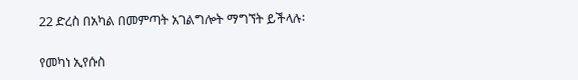22 ድረስ በአካል በመምጣት አገልግሎት ማግኘት ይችላሉ፡

የመካነ ኢየሱስ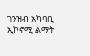ገንዝብ አካባቢ ኢኮኖሚ ልማት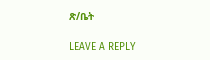ጽ/ቤት

LEAVE A REPLY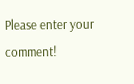Please enter your comment!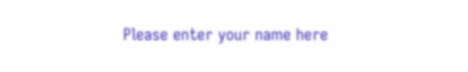Please enter your name here